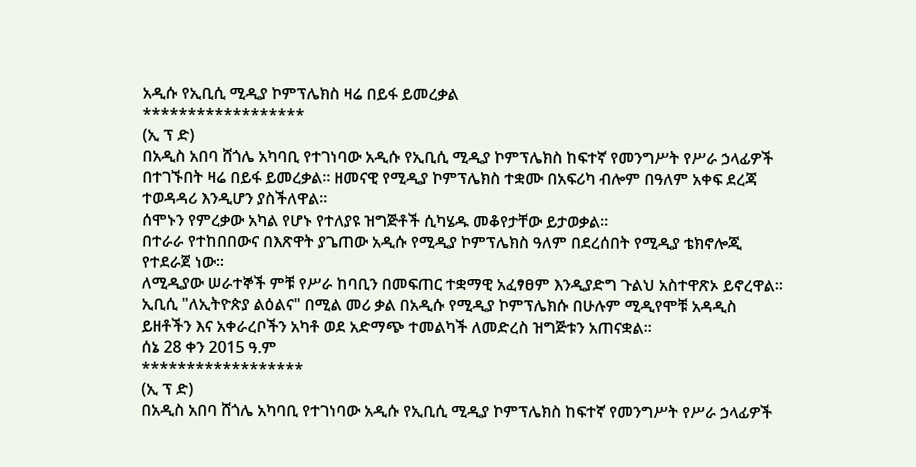አዲሱ የኢቢሲ ሚዲያ ኮምፕሌክስ ዛሬ በይፋ ይመረቃል
******************
(ኢ ፕ ድ)
በአዲስ አበባ ሸጎሌ አካባቢ የተገነባው አዲሱ የኢቢሲ ሚዲያ ኮምፕሌክስ ከፍተኛ የመንግሥት የሥራ ኃላፊዎች በተገኙበት ዛሬ በይፋ ይመረቃል። ዘመናዊ የሚዲያ ኮምፕሌክስ ተቋሙ በአፍሪካ ብሎም በዓለም አቀፍ ደረጃ ተወዳዳሪ እንዲሆን ያስችለዋል።
ሰሞኑን የምረቃው አካል የሆኑ የተለያዩ ዝግጅቶች ሲካሄዱ መቆየታቸው ይታወቃል።
በተራራ የተከበበውና በእጽዋት ያጌጠው አዲሱ የሚዲያ ኮምፕሌክስ ዓለም በደረሰበት የሚዲያ ቴክኖሎጂ የተደራጀ ነው።
ለሚዲያው ሠራተኞች ምቹ የሥራ ከባቢን በመፍጠር ተቋማዊ አፈፃፀም እንዲያድግ ጉልህ አስተዋጽኦ ይኖረዋል።
ኢቢሲ "ለኢትዮጵያ ልዕልና" በሚል መሪ ቃል በአዲሱ የሚዲያ ኮምፕሌክሱ በሁሉም ሚዲየሞቹ አዳዲስ ይዘቶችን እና አቀራረቦችን አካቶ ወደ አድማጭ ተመልካች ለመድረስ ዝግጅቱን አጠናቋል።
ሰኔ 28 ቀን 2015 ዓ.ም
******************
(ኢ ፕ ድ)
በአዲስ አበባ ሸጎሌ አካባቢ የተገነባው አዲሱ የኢቢሲ ሚዲያ ኮምፕሌክስ ከፍተኛ የመንግሥት የሥራ ኃላፊዎች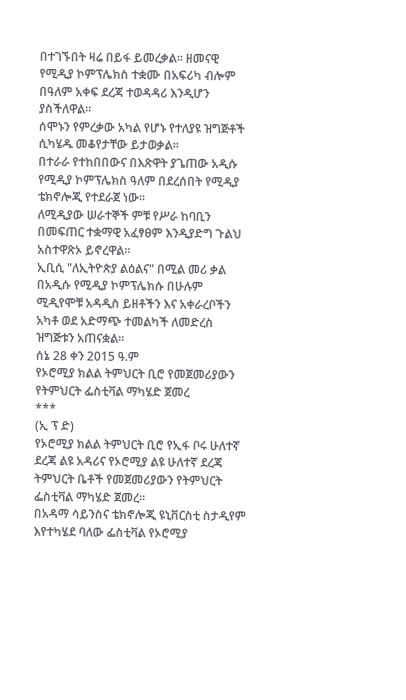በተገኙበት ዛሬ በይፋ ይመረቃል። ዘመናዊ የሚዲያ ኮምፕሌክስ ተቋሙ በአፍሪካ ብሎም በዓለም አቀፍ ደረጃ ተወዳዳሪ እንዲሆን ያስችለዋል።
ሰሞኑን የምረቃው አካል የሆኑ የተለያዩ ዝግጅቶች ሲካሄዱ መቆየታቸው ይታወቃል።
በተራራ የተከበበውና በእጽዋት ያጌጠው አዲሱ የሚዲያ ኮምፕሌክስ ዓለም በደረሰበት የሚዲያ ቴክኖሎጂ የተደራጀ ነው።
ለሚዲያው ሠራተኞች ምቹ የሥራ ከባቢን በመፍጠር ተቋማዊ አፈፃፀም እንዲያድግ ጉልህ አስተዋጽኦ ይኖረዋል።
ኢቢሲ "ለኢትዮጵያ ልዕልና" በሚል መሪ ቃል በአዲሱ የሚዲያ ኮምፕሌክሱ በሁሉም ሚዲየሞቹ አዳዲስ ይዘቶችን እና አቀራረቦችን አካቶ ወደ አድማጭ ተመልካች ለመድረስ ዝግጅቱን አጠናቋል።
ሰኔ 28 ቀን 2015 ዓ.ም
የኦሮሚያ ክልል ትምህርት ቢሮ የመጀመሪያውን የትምህርት ፌስቲቫል ማካሄድ ጀመረ
***
(ኢ ፕ ድ)
የኦሮሚያ ክልል ትምህርት ቢሮ የኢፋ ቦሩ ሁለተኛ ደረጃ ልዩ አዳሪና የኦሮሚያ ልዩ ሁለተኛ ደረጃ ትምህርት ቤቶች የመጀመሪያውን የትምህርት ፌስቲቫል ማካሄድ ጀመረ።
በአዳማ ሳይንስና ቴክኖሎጂ ዩኒቨርስቲ ስታዲየም እየተካሄደ ባለው ፌስቲቫል የኦሮሚያ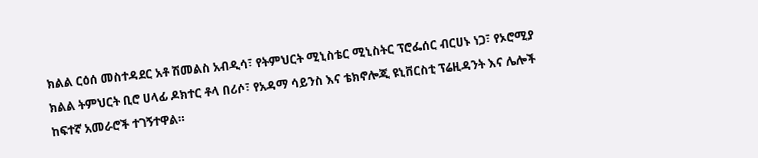ክልል ርዕሰ መስተዳደር አቶ ሽመልስ አብዲሳ፣ የትምህርት ሚኒስቴር ሚኒስትር ፕሮፌሰር ብርሀኑ ነጋ፣ የኦሮሚያ ክልል ትምህርት ቢሮ ሀላፊ ዶክተር ቶላ በሪሶ፣ የአዳማ ሳይንስ እና ቴክኖሎጂ ዩኒቨርስቲ ፕሬዚዳንት እና ሌሎች ከፍተኛ አመራሮች ተገኝተዋል።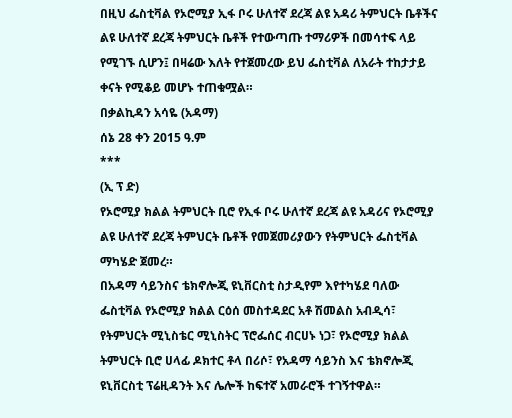በዚህ ፌስቲቫል የኦሮሚያ ኢፋ ቦሩ ሁለተኛ ደረጃ ልዩ አዳሪ ትምህርት ቤቶችና ልዩ ሁለተኛ ደረጃ ትምህርት ቤቶች የተውጣጡ ተማሪዎች በመሳተፍ ላይ የሚገኙ ሲሆን፤ በዛሬው እለት የተጀመረው ይህ ፌስቲቫል ለአራት ተከታታይ ቀናት የሚቆይ መሆኑ ተጠቁሟል።
በቃልኪዳን አሳዬ (አዳማ)
ሰኔ 28 ቀን 2015 ዓ.ም
***
(ኢ ፕ ድ)
የኦሮሚያ ክልል ትምህርት ቢሮ የኢፋ ቦሩ ሁለተኛ ደረጃ ልዩ አዳሪና የኦሮሚያ ልዩ ሁለተኛ ደረጃ ትምህርት ቤቶች የመጀመሪያውን የትምህርት ፌስቲቫል ማካሄድ ጀመረ።
በአዳማ ሳይንስና ቴክኖሎጂ ዩኒቨርስቲ ስታዲየም እየተካሄደ ባለው ፌስቲቫል የኦሮሚያ ክልል ርዕሰ መስተዳደር አቶ ሽመልስ አብዲሳ፣ የትምህርት ሚኒስቴር ሚኒስትር ፕሮፌሰር ብርሀኑ ነጋ፣ የኦሮሚያ ክልል ትምህርት ቢሮ ሀላፊ ዶክተር ቶላ በሪሶ፣ የአዳማ ሳይንስ እና ቴክኖሎጂ ዩኒቨርስቲ ፕሬዚዳንት እና ሌሎች ከፍተኛ አመራሮች ተገኝተዋል።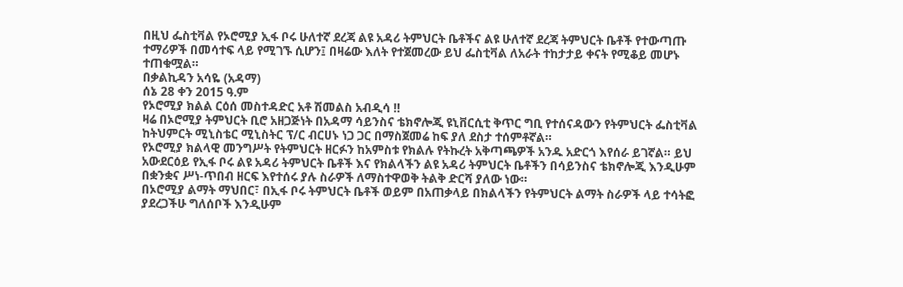በዚህ ፌስቲቫል የኦሮሚያ ኢፋ ቦሩ ሁለተኛ ደረጃ ልዩ አዳሪ ትምህርት ቤቶችና ልዩ ሁለተኛ ደረጃ ትምህርት ቤቶች የተውጣጡ ተማሪዎች በመሳተፍ ላይ የሚገኙ ሲሆን፤ በዛሬው እለት የተጀመረው ይህ ፌስቲቫል ለአራት ተከታታይ ቀናት የሚቆይ መሆኑ ተጠቁሟል።
በቃልኪዳን አሳዬ (አዳማ)
ሰኔ 28 ቀን 2015 ዓ.ም
የኦሮሚያ ክልል ርዕሰ መስተዳድር አቶ ሽመልስ አብዲሳ ‼
ዛሬ በኦሮሚያ ትምህርት ቢሮ አዘጋጅነት በአዳማ ሳይንስና ቴክኖሎጂ ዩኒቨርሲቲ ቅጥር ግቢ የተሰናዳውን የትምህርት ፌስቲቫል ከትህምርት ሚኒስቴር ሚኒስትር ፕ/ር ብርሀኑ ነጋ ጋር በማስጀመሬ ከፍ ያለ ደስታ ተሰምቶኛል።
የኦሮሚያ ክልላዊ መንግሥት የትምህርት ዘርፉን ከአምስቱ የክልሉ የትኩረት አቅጣጫዎች አንዱ አድርጎ እየሰራ ይገኛል። ይህ አውደርዕይ የኢፋ ቦሩ ልዩ አዳሪ ትምህርት ቤቶች እና የክልላችን ልዩ አዳሪ ትምህርት ቤቶችን በሳይንስና ቴክኖሎጂ እንዲሁም በቋንቋና ሥነ-ጥበብ ዘርፍ እየተሰሩ ያሉ ስራዎች ለማስተዋወቅ ትልቅ ድርሻ ያለው ነው።
በኦሮሚያ ልማት ማህበር፣ በኢፋ ቦሩ ትምህርት ቤቶች ወይም በአጠቃላይ በክልላችን የትምህርት ልማት ስራዎች ላይ ተሳትፎ ያደረጋችሁ ግለሰቦች እንዲሁም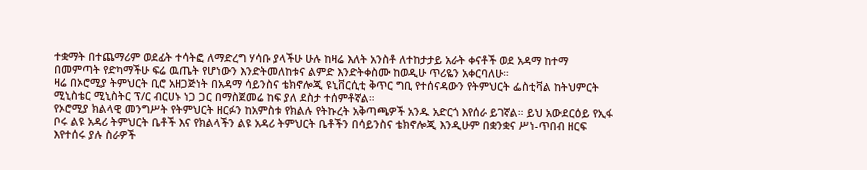ተቋማት በተጨማሪም ወደፊት ተሳትፎ ለማድረግ ሃሳቡ ያላችሁ ሁሉ ከዛሬ እለት አንስቶ ለተከታታይ አራት ቀናቶች ወደ አዳማ ከተማ በመምጣት የድካማችሁ ፍሬ ዉጤት የሆነውን እንድትመለከቱና ልምድ እንድትቀስሙ ከወዲሁ ጥሪዬን አቀርባለሁ።
ዛሬ በኦሮሚያ ትምህርት ቢሮ አዘጋጅነት በአዳማ ሳይንስና ቴክኖሎጂ ዩኒቨርሲቲ ቅጥር ግቢ የተሰናዳውን የትምህርት ፌስቲቫል ከትህምርት ሚኒስቴር ሚኒስትር ፕ/ር ብርሀኑ ነጋ ጋር በማስጀመሬ ከፍ ያለ ደስታ ተሰምቶኛል።
የኦሮሚያ ክልላዊ መንግሥት የትምህርት ዘርፉን ከአምስቱ የክልሉ የትኩረት አቅጣጫዎች አንዱ አድርጎ እየሰራ ይገኛል። ይህ አውደርዕይ የኢፋ ቦሩ ልዩ አዳሪ ትምህርት ቤቶች እና የክልላችን ልዩ አዳሪ ትምህርት ቤቶችን በሳይንስና ቴክኖሎጂ እንዲሁም በቋንቋና ሥነ-ጥበብ ዘርፍ እየተሰሩ ያሉ ስራዎች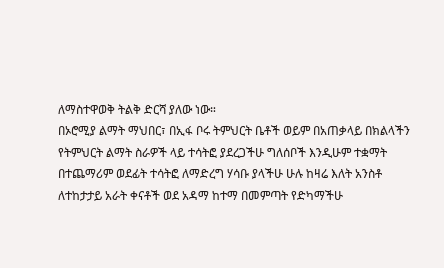ለማስተዋወቅ ትልቅ ድርሻ ያለው ነው።
በኦሮሚያ ልማት ማህበር፣ በኢፋ ቦሩ ትምህርት ቤቶች ወይም በአጠቃላይ በክልላችን የትምህርት ልማት ስራዎች ላይ ተሳትፎ ያደረጋችሁ ግለሰቦች እንዲሁም ተቋማት በተጨማሪም ወደፊት ተሳትፎ ለማድረግ ሃሳቡ ያላችሁ ሁሉ ከዛሬ እለት አንስቶ ለተከታታይ አራት ቀናቶች ወደ አዳማ ከተማ በመምጣት የድካማችሁ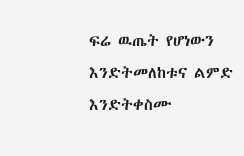ፍሬ ዉጤት የሆነውን እንድትመለከቱና ልምድ እንድትቀስሙ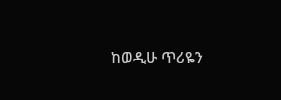ከወዲሁ ጥሪዬን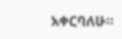አቀርባለሁ።